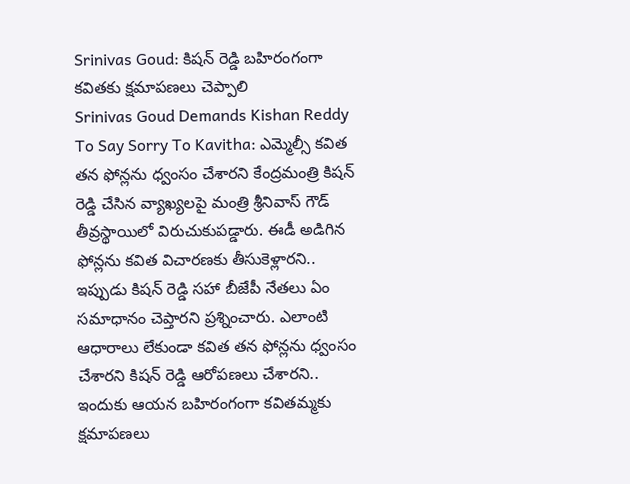Srinivas Goud: కిషన్ రెడ్డి బహిరంగంగా కవితకు క్షమాపణలు చెప్పాలి
Srinivas Goud Demands Kishan Reddy To Say Sorry To Kavitha: ఎమ్మెల్సీ కవిత తన ఫోన్లను ధ్వంసం చేశారని కేంద్రమంత్రి కిషన్ రెడ్డి చేసిన వ్యాఖ్యలపై మంత్రి శ్రీనివాస్ గౌడ్ తీవ్రస్థాయిలో విరుచుకుపడ్డారు. ఈడీ అడిగిన ఫోన్లను కవిత విచారణకు తీసుకెళ్లారని.. ఇప్పుడు కిషన్ రెడ్డి సహా బీజేపీ నేతలు ఏం సమాధానం చెప్తారని ప్రశ్నించారు. ఎలాంటి ఆధారాలు లేకుండా కవిత తన ఫోన్లను ధ్వంసం చేశారని కిషన్ రెడ్డి ఆరోపణలు చేశారని.. ఇందుకు ఆయన బహిరంగంగా కవితమ్మకు క్షమాపణలు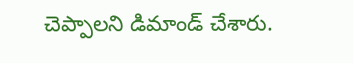చెప్పాలని డిమాండ్ చేశారు.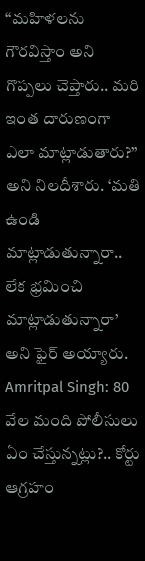‘‘మహిళలను గౌరవిస్తాం అని గొప్పలు చెప్తారు.. మరి ఇంత దారుణంగా ఎలా మాట్లాడుతారు?’’ అని నిలదీశారు. ‘మతి ఉండి మాట్లాడుతున్నారా.. లేక భ్రమించి మాట్లాడుతున్నారా’ అని ఫైర్ అయ్యారు.
Amritpal Singh: 80 వేల మంది పోలీసులు ఏం చేస్తున్నట్లు?.. కోర్టు ఆగ్రహం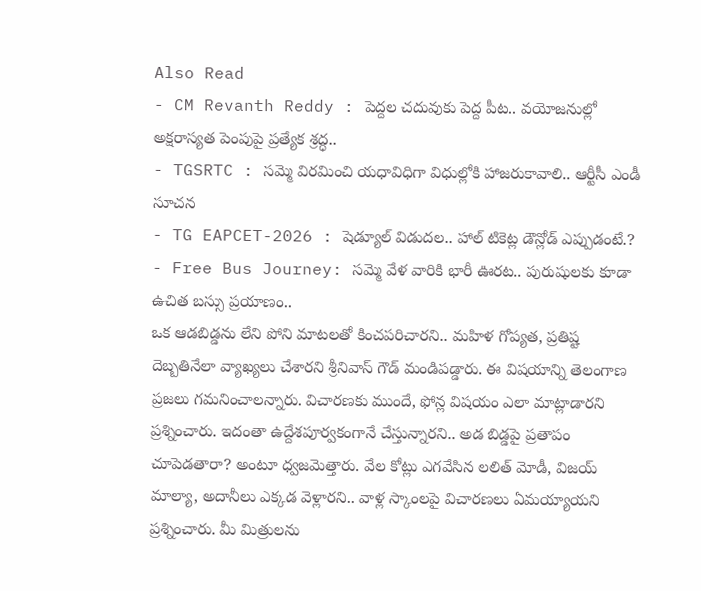Also Read
- CM Revanth Reddy : పెద్దల చదువుకు పెద్ద పీట.. వయోజనుల్లో అక్షరాస్యత పెంపుపై ప్రత్యేక శ్రద్ధ..
- TGSRTC : సమ్మె విరమించి యధావిధిగా విధుల్లోకి హాజరుకావాలి.. ఆర్టీసీ ఎండీ సూచన
- TG EAPCET-2026 : షెడ్యూల్ విడుదల.. హాల్ టికెట్ల డౌన్లోడ్ ఎప్పుడంటే.?
- Free Bus Journey: సమ్మె వేళ వారికి భారీ ఊరట.. పురుషులకు కూడా ఉచిత బస్సు ప్రయాణం..
ఒక ఆడబిడ్డను లేని పోని మాటలతో కించపరిచారని.. మహిళ గోప్యత, ప్రతిష్ట దెబ్బతినేలా వ్యాఖ్యలు చేశారని శ్రీనివాస్ గౌడ్ మండిపడ్డారు. ఈ విషయాన్ని తెలంగాణ ప్రజలు గమనించాలన్నారు. విచారణకు ముందే, ఫోన్ల విషయం ఎలా మాట్లాడారని ప్రశ్నించారు. ఇదంతా ఉద్దేశపూర్వకంగానే చేస్తున్నారని.. అడ బిడ్డపై ప్రతాపం చూపెడతారా? అంటూ ధ్వజమెత్తారు. వేల కోట్లు ఎగవేసిన లలిత్ మోడీ, విజయ్ మాల్యా, అదానీలు ఎక్కడ వెళ్లారని.. వాళ్ల స్కాంలపై విచారణలు ఏమయ్యాయని ప్రశ్నించారు. మీ మిత్రులను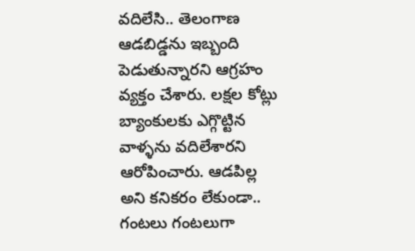వదిలేసి.. తెలంగాణ ఆడబిడ్డను ఇబ్బంది పెడుతున్నారని ఆగ్రహం వ్యక్తం చేశారు. లక్షల కోట్లు బ్యాంకులకు ఎగ్గొట్టిన వాళ్ళను వదిలేశారని ఆరోపించారు. ఆడపిల్ల అని కనికరం లేకుండా.. గంటలు గంటలుగా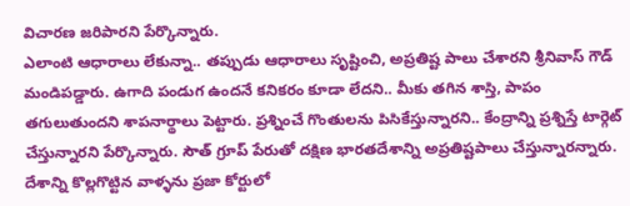విచారణ జరిపారని పేర్కొన్నారు.
ఎలాంటి ఆధారాలు లేకున్నా.. తప్పుడు ఆధారాలు సృష్టించి, అప్రతిష్ట పాలు చేశారని శ్రీనివాస్ గౌడ్ మండిపడ్డారు. ఉగాది పండుగ ఉందనే కనికరం కూడా లేదని.. మీకు తగిన శాస్తి, పాపం తగులుతుందని శాపనార్థాలు పెట్టారు. ప్రశ్నించే గొంతులను పిసికేస్తున్నారని.. కేంద్రాన్ని ప్రశ్నిస్తే టార్గెట్ చేస్తున్నారని పేర్కొన్నారు. సౌత్ గ్రూప్ పేరుతో దక్షిణ భారతదేశాన్ని అప్రతిష్టపాలు చేస్తున్నారన్నారు. దేశాన్ని కొల్లగొట్టిన వాళ్ళను ప్రజా కోర్టులో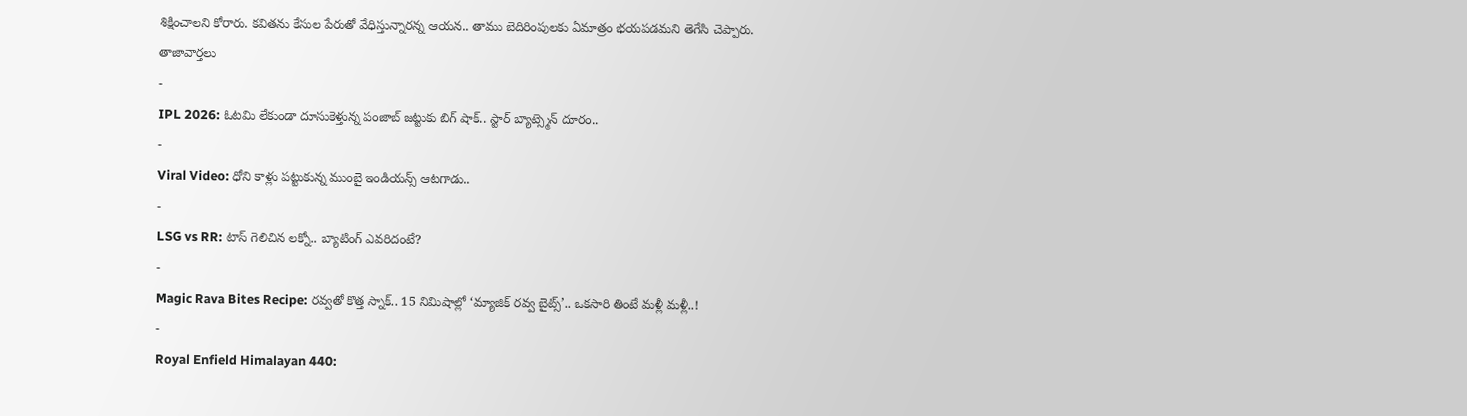శిక్షించాలని కోరారు. కవితను కేసుల పేరుతో వేధిస్తున్నారన్న ఆయన.. తాము బెదిరింపులకు ఏమాత్రం భయపడమని తెగేసి చెప్పారు.
తాజావార్తలు
-
IPL 2026: ఓటమి లేకుండా దూసుకెళ్తున్న పంజాబ్ జట్టుకు బిగ్ షాక్.. స్టార్ బ్యాట్స్మెన్ దూరం..
-
Viral Video: ధోని కాళ్లు పట్టుకున్న ముంబై ఇండియన్స్ ఆటగాడు..
-
LSG vs RR: టాస్ గెలిచిన లక్నో.. బ్యాటింగ్ ఎవరిదంటే?
-
Magic Rava Bites Recipe: రవ్వతో కొత్త స్నాక్.. 15 నిమిషాల్లో ‘మ్యాజిక్ రవ్వ బైట్స్’.. ఒకసారి తింటే మళ్లీ మళ్లీ..!
-
Royal Enfield Himalayan 440: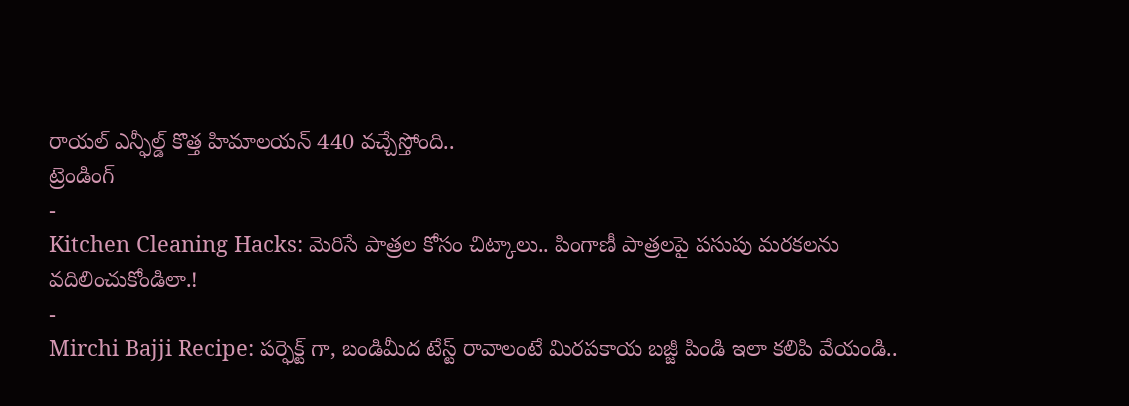రాయల్ ఎన్ఫీల్డ్ కొత్త హిమాలయన్ 440 వచ్చేస్తోంది..
ట్రెండింగ్
-
Kitchen Cleaning Hacks: మెరిసే పాత్రల కోసం చిట్కాలు.. పింగాణీ పాత్రలపై పసుపు మరకలను వదిలించుకోండిలా.!
-
Mirchi Bajji Recipe: పర్ఫెక్ట్ గా, బండిమీద టేస్ట్ రావాలంటే మిరపకాయ బజ్జీ పిండి ఇలా కలిపి వేయండి..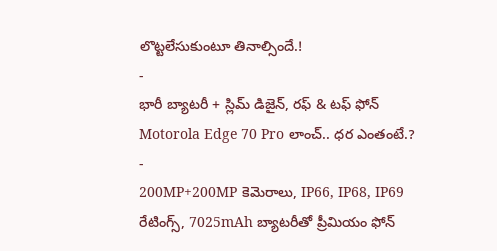లొట్టలేసుకుంటూ తినాల్సిందే.!
-
భారీ బ్యాటరీ + స్లిమ్ డిజైన్, రఫ్ & టఫ్ ఫోన్ Motorola Edge 70 Pro లాంచ్.. ధర ఎంతంటే.?
-
200MP+200MP కెమెరాలు, IP66, IP68, IP69 రేటింగ్స్, 7025mAh బ్యాటరీతో ప్రీమియం ఫోన్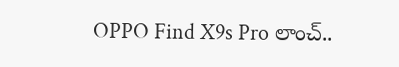OPPO Find X9s Pro లాంచ్..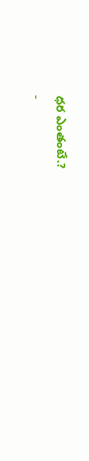ధర ఎంతంటే.?
-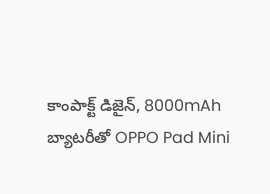కాంపాక్ట్ డిజైన్, 8000mAh బ్యాటరీతో OPPO Pad Mini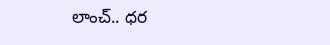లాంచ్.. ధర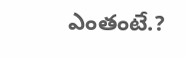ఎంతంటే.?